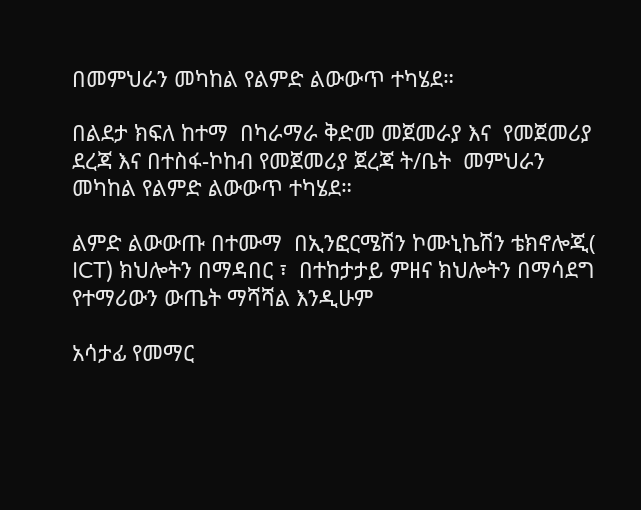በመምህራን መካከል የልምድ ልውውጥ ተካሄደ።

በልደታ ክፍለ ከተማ  በካራማራ ቅድመ መጀመራያ እና  የመጀመሪያ ደረጃ እና በተስፋ-ኮከብ የመጀመሪያ ጀረጃ ት/ቤት  መምህራን መካከል የልምድ ልውውጥ ተካሄደ።

ልምድ ልውውጡ በተሙማ  በኢንፎርሜሽን ኮሙኒኬሽን ቴክኖሎጂ( ICT) ክህሎትን በማዳበር ፣  በተከታታይ ምዘና ክህሎትን በማሳደግ የተማሪውን ውጤት ማሻሻል እንዲሁም

አሳታፊ የመማር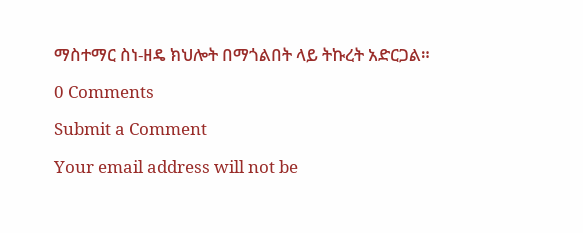ማስተማር ስነ-ዘዴ ክህሎት በማጎልበት ላይ ትኩረት አድርጋል።

0 Comments

Submit a Comment

Your email address will not be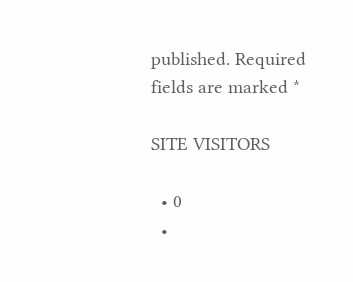published. Required fields are marked *

SITE VISITORS

  • 0
  •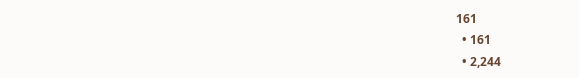161
  • 161
  • 2,244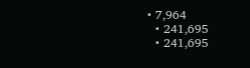• 7,964
  • 241,695
  • 241,695